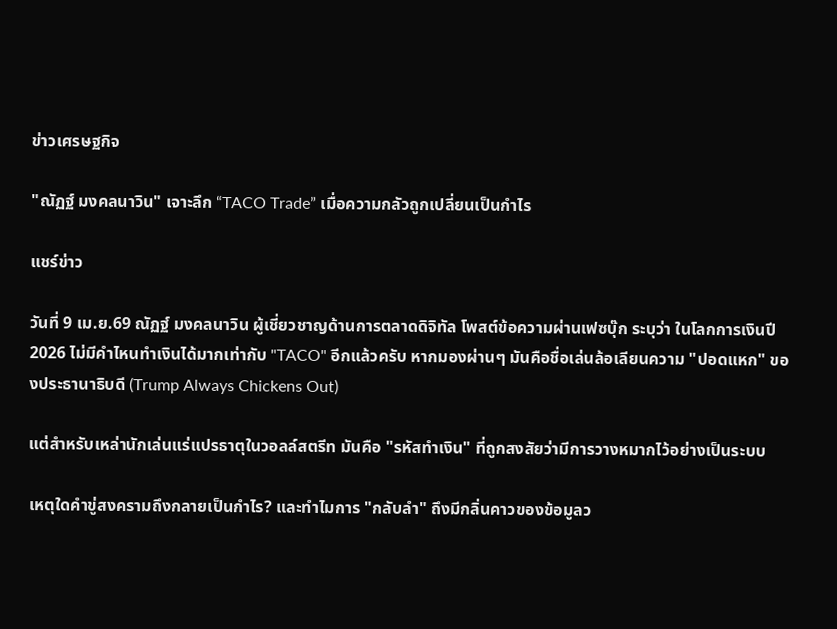ข่าวเศรษฐกิจ

"ณัฏฐ์ มงคลนาวิน" เจาะลึก “TACO Trade” เมื่อความกลัวถูกเปลี่ยนเป็นกำไร

แชร์ข่าว

วันที่ 9 เม.ย.69 ณัฏฐ์ มงคลนาวิน ผู้เชี่ยวชาญด้านการตลาดดิจิทัล โพสต์ข้อความผ่านเฟซบุ๊ก ระบุว่า ในโลกการเงินปี 2026 ไม่มีคำไหนทำเงินได้มากเท่ากับ "TACO" อีกแล้วครับ หากมองผ่านๆ มันคือชื่อเล่นล้อเลียนความ "ปอดแหก" ของประธานาธิบดี (Trump Always Chickens Out)

แต่สำหรับเหล่านักเล่นแร่แปรธาตุในวอลล์สตรีท มันคือ "รหัสทำเงิน" ที่ถูกสงสัยว่ามีการวางหมากไว้อย่างเป็นระบบ

เหตุใดคำขู่สงครามถึงกลายเป็นกำไร? และทำไมการ "กลับลำ" ถึงมีกลิ่นคาวของข้อมูลว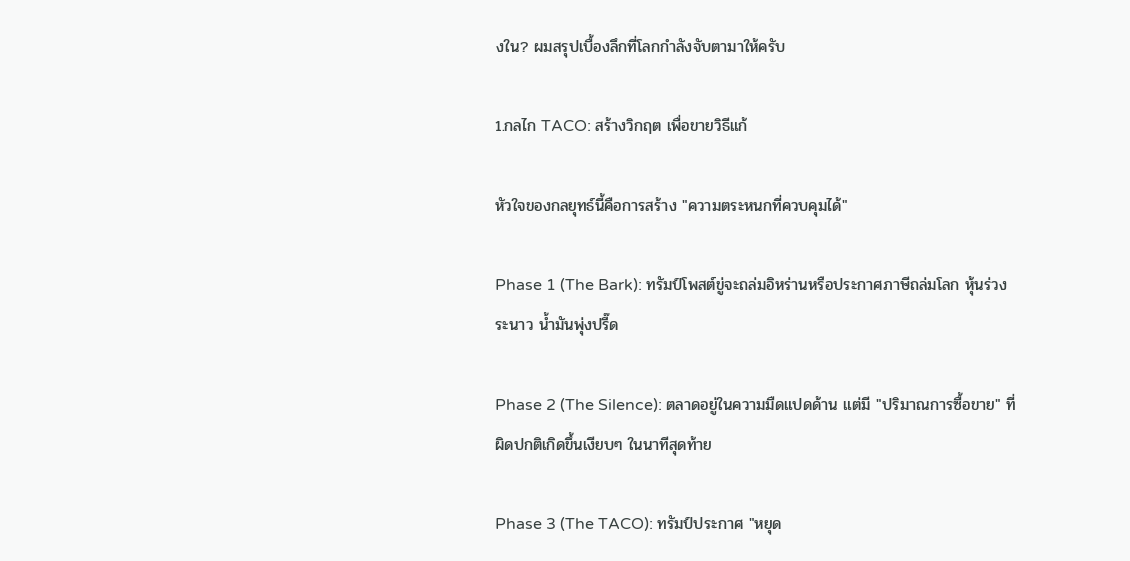งใน? ผมสรุปเบื้องลึกที่โลกกำลังจับตามาให้ครับ

1.กลไก TACO: สร้างวิกฤต เพื่อขายวิธีแก้

หัวใจของกลยุทธ์นี้คือการสร้าง "ความตระหนกที่ควบคุมได้"

Phase 1 (The Bark): ทรัมป์โพสต์ขู่จะถล่มอิหร่านหรือประกาศภาษีถล่มโลก หุ้นร่วงระนาว น้ำมันพุ่งปรี๊ด

Phase 2 (The Silence): ตลาดอยู่ในความมืดแปดด้าน แต่มี "ปริมาณการซื้อขาย" ที่ผิดปกติเกิดขึ้นเงียบๆ ในนาทีสุดท้าย

Phase 3 (The TACO): ทรัมป์ประกาศ "หยุด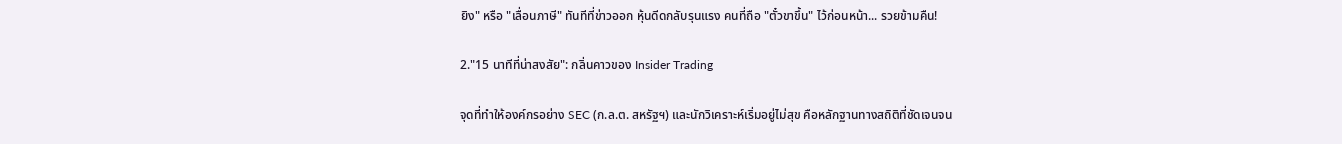ยิง" หรือ "เลื่อนภาษี" ทันทีที่ข่าวออก หุ้นดีดกลับรุนแรง คนที่ถือ "ตั๋วขาขึ้น" ไว้ก่อนหน้า... รวยข้ามคืน!

2."15 นาทีที่น่าสงสัย": กลิ่นคาวของ Insider Trading

จุดที่ทำให้องค์กรอย่าง SEC (ก.ล.ต. สหรัฐฯ) และนักวิเคราะห์เริ่มอยู่ไม่สุข คือหลักฐานทางสถิติที่ชัดเจนจน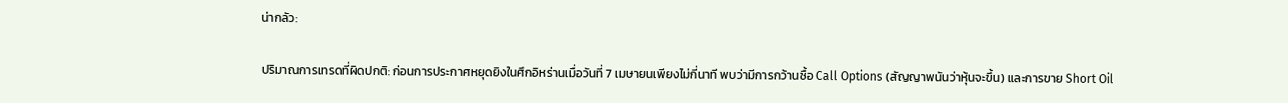น่ากลัว:

ปริมาณการเทรดที่ผิดปกติ: ก่อนการประกาศหยุดยิงในศึกอิหร่านเมื่อวันที่ 7 เมษายนเพียงไม่กี่นาที พบว่ามีการกว้านซื้อ Call Options (สัญญาพนันว่าหุ้นจะขึ้น) และการขาย Short Oil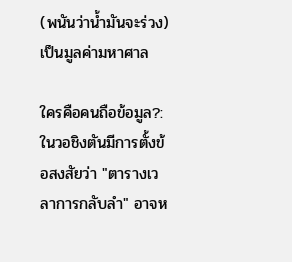(พนันว่าน้ำมันจะร่วง) เป็นมูลค่ามหาศาล

ใครคือคนถือข้อมูล?: ในวอชิงตันมีการตั้งข้อสงสัยว่า "ตารางเวลาการกลับลำ" อาจห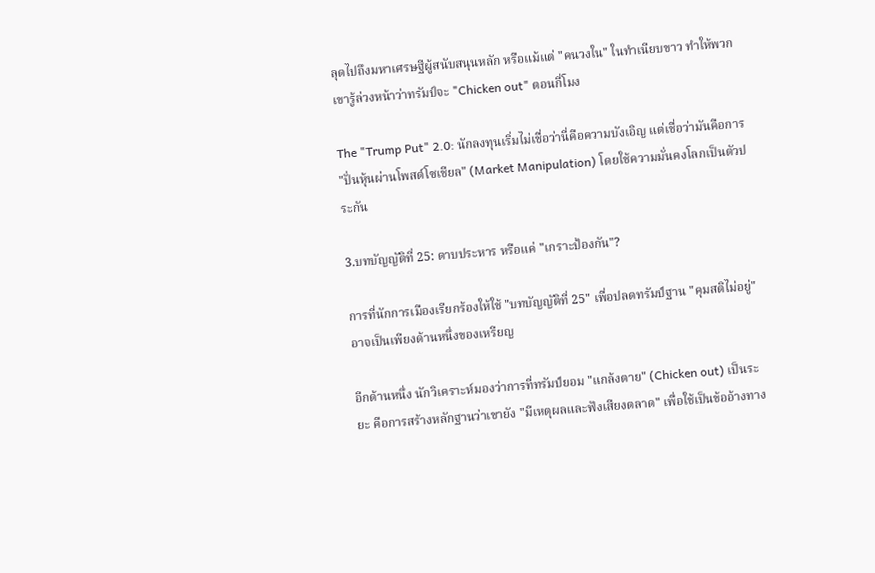ลุดไปถึงมหาเศรษฐีผู้สนับสนุนหลัก หรือแม้แต่ "คนวงใน" ในทำเนียบขาว ทำให้พวกเขารู้ล่วงหน้าว่าทรัมป์จะ "Chicken out" ตอนกี่โมง

The "Trump Put" 2.0: นักลงทุนเริ่มไม่เชื่อว่านี่คือความบังเอิญ แต่เชื่อว่ามันคือการ "ปั่นหุ้นผ่านโพสต์โซเชียล" (Market Manipulation) โดยใช้ความมั่นคงโลกเป็นตัวประกัน

3.บทบัญญัติที่ 25: ดาบประหาร หรือแค่ "เกราะป้องกัน"?

การที่นักการเมืองเรียกร้องให้ใช้ "บทบัญญัติที่ 25" เพื่อปลดทรัมป์ฐาน "คุมสติไม่อยู่" อาจเป็นเพียงด้านหนึ่งของเหรียญ

อีกด้านหนึ่ง นักวิเคราะห์มองว่าการที่ทรัมป์ยอม "แกล้งตาย" (Chicken out) เป็นระยะ คือการสร้างหลักฐานว่าเขายัง "มีเหตุผลและฟังเสียงตลาด" เพื่อใช้เป็นข้ออ้างทาง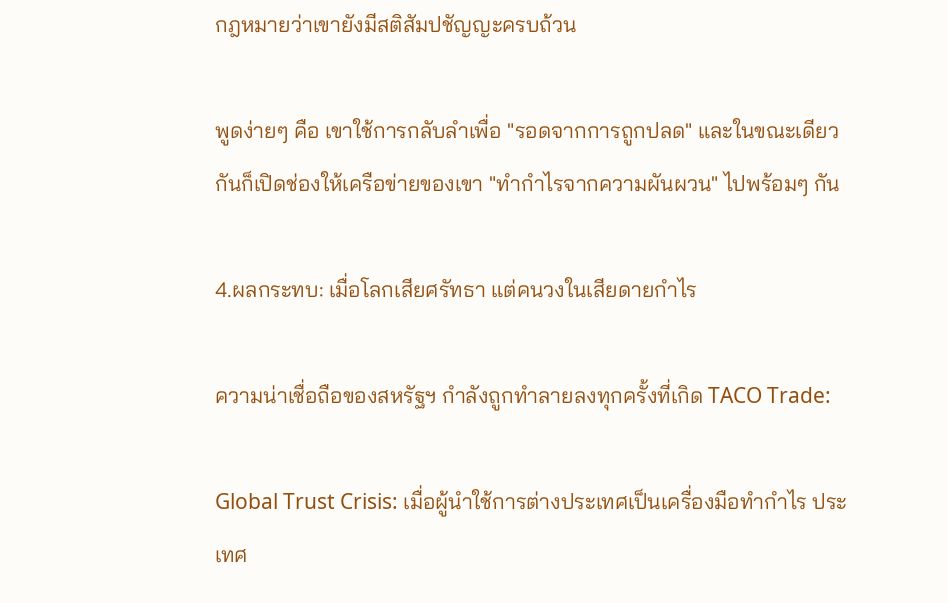กฎหมายว่าเขายังมีสติสัมปชัญญะครบถ้วน

พูดง่ายๆ คือ เขาใช้การกลับลำเพื่อ "รอดจากการถูกปลด" และในขณะเดียวกันก็เปิดช่องให้เครือข่ายของเขา "ทำกำไรจากความผันผวน" ไปพร้อมๆ กัน

4.ผลกระทบ: เมื่อโลกเสียศรัทธา แต่คนวงในเสียดายกำไร

ความน่าเชื่อถือของสหรัฐฯ กำลังถูกทำลายลงทุกครั้งที่เกิด TACO Trade:

Global Trust Crisis: เมื่อผู้นำใช้การต่างประเทศเป็นเครื่องมือทำกำไร ประเทศ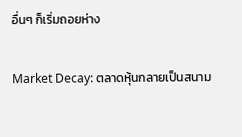อื่นๆ ก็เริ่มถอยห่าง

Market Decay: ตลาดหุ้นกลายเป็นสนาม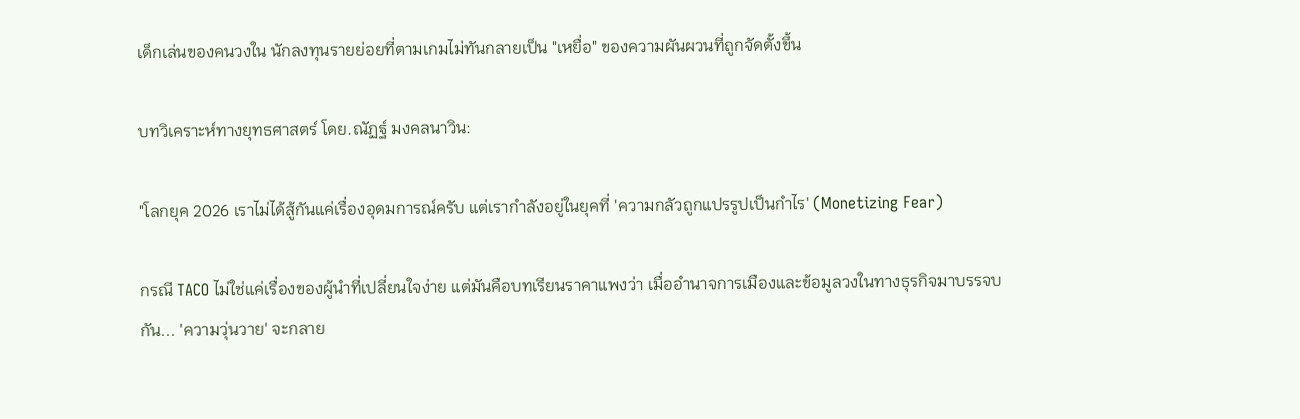เด็กเล่นของคนวงใน นักลงทุนรายย่อยที่ตามเกมไม่ทันกลายเป็น "เหยื่อ" ของความผันผวนที่ถูกจัดตั้งขึ้น

บทวิเคราะห์ทางยุทธศาสตร์ โดย.ณัฏฐ์ มงคลนาวิน:

"โลกยุค 2026 เราไม่ได้สู้กันแค่เรื่องอุดมการณ์ครับ แต่เรากำลังอยู่ในยุคที่ 'ความกลัวถูกแปรรูปเป็นกำไร' (Monetizing Fear)

กรณี TACO ไม่ใช่แค่เรื่องของผู้นำที่เปลี่ยนใจง่าย แต่มันคือบทเรียนราคาแพงว่า เมื่ออำนาจการเมืองและข้อมูลวงในทางธุรกิจมาบรรจบกัน... 'ความวุ่นวาย' จะกลาย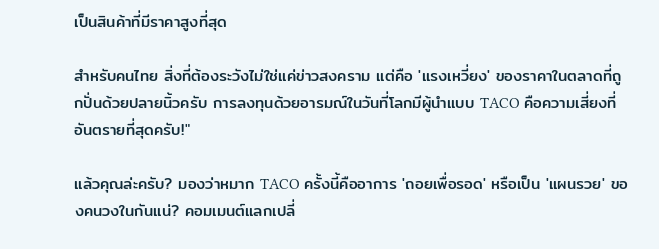เป็นสินค้าที่มีราคาสูงที่สุด

สำหรับคนไทย สิ่งที่ต้องระวังไม่ใช่แค่ข่าวสงคราม แต่คือ 'แรงเหวี่ยง' ของราคาในตลาดที่ถูกปั่นด้วยปลายนิ้วครับ การลงทุนด้วยอารมณ์ในวันที่โลกมีผู้นำแบบ TACO คือความเสี่ยงที่อันตรายที่สุดครับ!"

แล้วคุณล่ะครับ? มองว่าหมาก TACO ครั้งนี้คืออาการ 'ถอยเพื่อรอด' หรือเป็น 'แผนรวย' ของคนวงในกันแน่? คอมเมนต์แลกเปลี่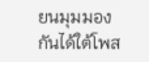ยนมุมมองกันได้ใต้โพส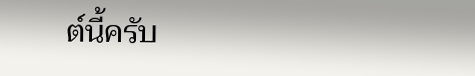ต์นี้ครับ